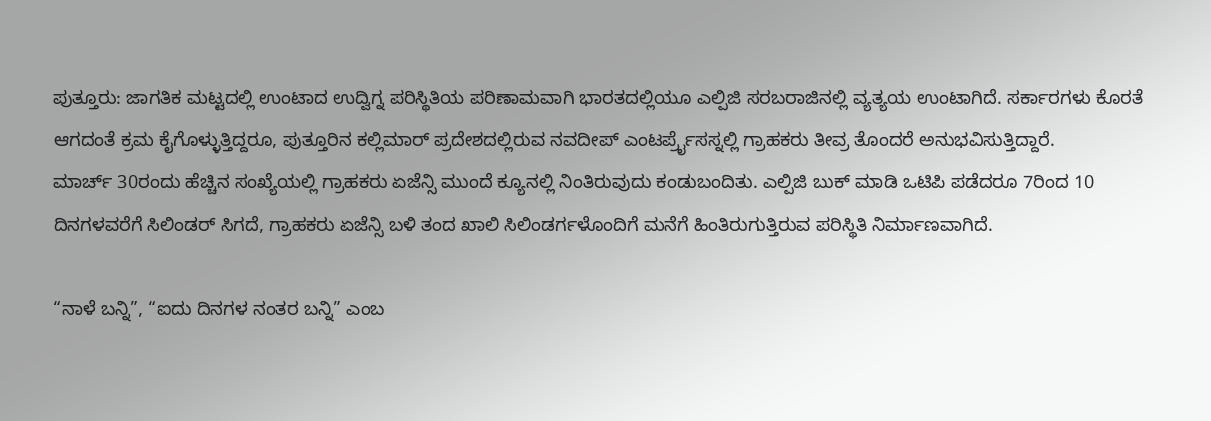ಪುತ್ತೂರು: ಜಾಗತಿಕ ಮಟ್ಟದಲ್ಲಿ ಉಂಟಾದ ಉದ್ವಿಗ್ನ ಪರಿಸ್ಥಿತಿಯ ಪರಿಣಾಮವಾಗಿ ಭಾರತದಲ್ಲಿಯೂ ಎಲ್ಪಿಜಿ ಸರಬರಾಜಿನಲ್ಲಿ ವ್ಯತ್ಯಯ ಉಂಟಾಗಿದೆ. ಸರ್ಕಾರಗಳು ಕೊರತೆ ಆಗದಂತೆ ಕ್ರಮ ಕೈಗೊಳ್ಳುತ್ತಿದ್ದರೂ, ಪುತ್ತೂರಿನ ಕಲ್ಲಿಮಾರ್ ಪ್ರದೇಶದಲ್ಲಿರುವ ನವದೀಪ್ ಎಂಟರ್ಪ್ರೈಸಸ್ನಲ್ಲಿ ಗ್ರಾಹಕರು ತೀವ್ರ ತೊಂದರೆ ಅನುಭವಿಸುತ್ತಿದ್ದಾರೆ.
ಮಾರ್ಚ್ 30ರಂದು ಹೆಚ್ಚಿನ ಸಂಖ್ಯೆಯಲ್ಲಿ ಗ್ರಾಹಕರು ಏಜೆನ್ಸಿ ಮುಂದೆ ಕ್ಯೂನಲ್ಲಿ ನಿಂತಿರುವುದು ಕಂಡುಬಂದಿತು. ಎಲ್ಪಿಜಿ ಬುಕ್ ಮಾಡಿ ಒಟಿಪಿ ಪಡೆದರೂ 7ರಿಂದ 10 ದಿನಗಳವರೆಗೆ ಸಿಲಿಂಡರ್ ಸಿಗದೆ, ಗ್ರಾಹಕರು ಏಜೆನ್ಸಿ ಬಳಿ ತಂದ ಖಾಲಿ ಸಿಲಿಂಡರ್ಗಳೊಂದಿಗೆ ಮನೆಗೆ ಹಿಂತಿರುಗುತ್ತಿರುವ ಪರಿಸ್ಥಿತಿ ನಿರ್ಮಾಣವಾಗಿದೆ.

“ನಾಳೆ ಬನ್ನಿ”, “ಐದು ದಿನಗಳ ನಂತರ ಬನ್ನಿ” ಎಂಬ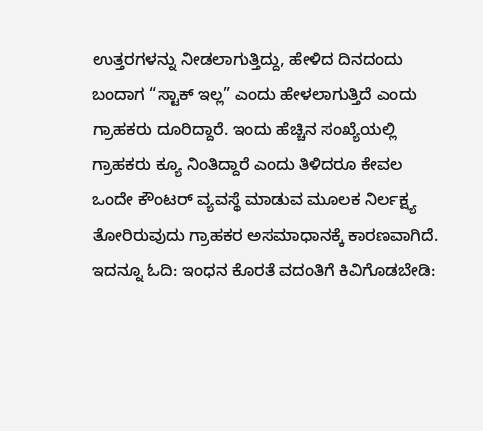ಉತ್ತರಗಳನ್ನು ನೀಡಲಾಗುತ್ತಿದ್ದು, ಹೇಳಿದ ದಿನದಂದು ಬಂದಾಗ “ಸ್ಟಾಕ್ ಇಲ್ಲ” ಎಂದು ಹೇಳಲಾಗುತ್ತಿದೆ ಎಂದು ಗ್ರಾಹಕರು ದೂರಿದ್ದಾರೆ. ಇಂದು ಹೆಚ್ಚಿನ ಸಂಖ್ಯೆಯಲ್ಲಿ ಗ್ರಾಹಕರು ಕ್ಯೂ ನಿಂತಿದ್ದಾರೆ ಎಂದು ತಿಳಿದರೂ ಕೇವಲ ಒಂದೇ ಕೌಂಟರ್ ವ್ಯವಸ್ಥೆ ಮಾಡುವ ಮೂಲಕ ನಿರ್ಲಕ್ಷ್ಯ ತೋರಿರುವುದು ಗ್ರಾಹಕರ ಅಸಮಾಧಾನಕ್ಕೆ ಕಾರಣವಾಗಿದೆ.
ಇದನ್ನೂ ಓದಿ: ಇಂಧನ ಕೊರತೆ ವದಂತಿಗೆ ಕಿವಿಗೊಡಬೇಡಿ: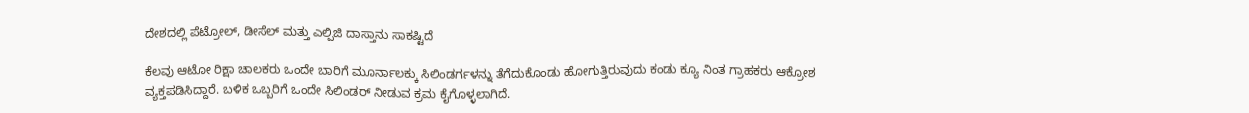ದೇಶದಲ್ಲಿ ಪೆಟ್ರೋಲ್, ಡೀಸೆಲ್ ಮತ್ತು ಎಲ್ಪಿಜಿ ದಾಸ್ತಾನು ಸಾಕಷ್ಟಿದೆ

ಕೆಲವು ಆಟೋ ರಿಕ್ಷಾ ಚಾಲಕರು ಒಂದೇ ಬಾರಿಗೆ ಮೂರ್ನಾಲಕ್ಕು ಸಿಲಿಂಡರ್ಗಳನ್ನು ತೆಗೆದುಕೊಂಡು ಹೋಗುತ್ತಿರುವುದು ಕಂಡು ಕ್ಯೂ ನಿಂತ ಗ್ರಾಹಕರು ಆಕ್ರೋಶ ವ್ಯಕ್ತಪಡಿಸಿದ್ದಾರೆ. ಬಳಿಕ ಒಬ್ಬರಿಗೆ ಒಂದೇ ಸಿಲಿಂಡರ್ ನೀಡುವ ಕ್ರಮ ಕೈಗೊಳ್ಳಲಾಗಿದೆ.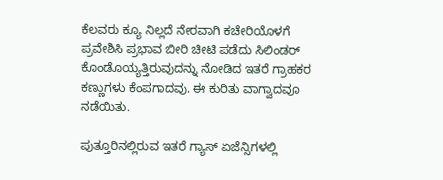ಕೆಲವರು ಕ್ಯೂ ನಿಲ್ಲದೆ ನೇರವಾಗಿ ಕಚೇರಿಯೊಳಗೆ ಪ್ರವೇಶಿಸಿ ಪ್ರಭಾವ ಬೀರಿ ಚೀಟಿ ಪಡೆದು ಸಿಲಿಂಡರ್ ಕೊಂಡೊಯ್ಯತ್ತಿರುವುದನ್ನು ನೋಡಿದ ಇತರೆ ಗ್ರಾಹಕರ ಕಣ್ಣುಗಳು ಕೆಂಪಗಾದವು. ಈ ಕುರಿತು ವಾಗ್ವಾದವೂ ನಡೆಯಿತು.

ಪುತ್ತೂರಿನಲ್ಲಿರುವ ಇತರೆ ಗ್ಯಾಸ್ ಏಜೆನ್ಸಿಗಳಲ್ಲಿ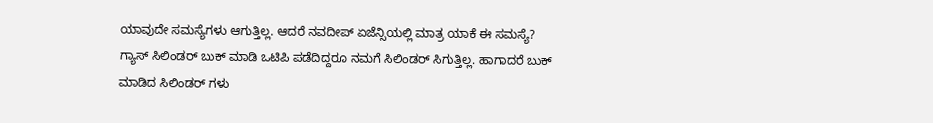ಯಾವುದೇ ಸಮಸ್ಯೆಗಳು ಆಗುತ್ತಿಲ್ಲ. ಆದರೆ ನವದೀಪ್ ಏಜೆನ್ಸಿಯಲ್ಲಿ ಮಾತ್ರ ಯಾಕೆ ಈ ಸಮಸ್ಯೆ? ಗ್ಯಾಸ್ ಸಿಲಿಂಡರ್ ಬುಕ್ ಮಾಡಿ ಒಟಿಪಿ ಪಡೆದಿದ್ದರೂ ನಮಗೆ ಸಿಲಿಂಡರ್ ಸಿಗುತ್ತಿಲ್ಲ. ಹಾಗಾದರೆ ಬುಕ್ ಮಾಡಿದ ಸಿಲಿಂಡರ್ ಗಳು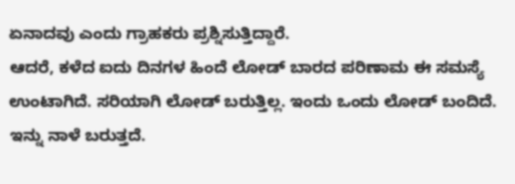ಏನಾದವು ಎಂದು ಗ್ರಾಹಕರು ಪ್ರಶ್ನಿಸುತ್ತಿದ್ದಾರೆ.
ಆದರೆ, ಕಳೆದ ಐದು ದಿನಗಳ ಹಿಂದೆ ಲೋಡ್ ಬಾರದ ಪರಿಣಾಮ ಈ ಸಮಸ್ಯೆ ಉಂಟಾಗಿದೆ. ಸರಿಯಾಗಿ ಲೋಡ್ ಬರುತ್ತಿಲ್ಲ. ಇಂದು ಒಂದು ಲೋಡ್ ಬಂದಿದೆ. ಇನ್ನು ನಾಳೆ ಬರುತ್ತದೆ.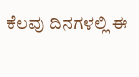ಕೆಲವು ದಿನಗಳಲ್ಲಿ ಈ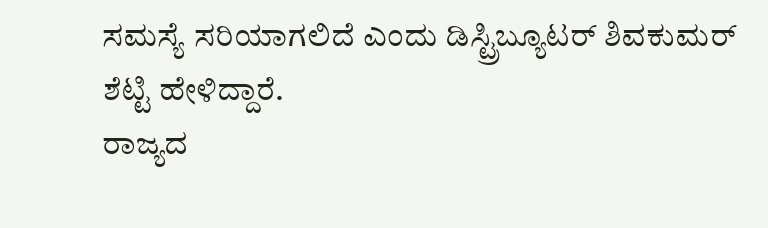ಸಮಸ್ಯೆ ಸರಿಯಾಗಲಿದೆ ಎಂದು ಡಿಸ್ಟ್ರಿಬ್ಯೂಟರ್ ಶಿವಕುಮರ್ ಶೆಟ್ಟಿ ಹೇಳಿದ್ದಾರೆ.
ರಾಜ್ಯದ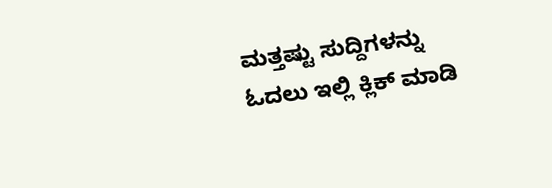ಮತ್ತಷ್ಟು ಸುದ್ದಿಗಳನ್ನು ಓದಲು ಇಲ್ಲಿ ಕ್ಲಿಕ್ ಮಾಡಿ